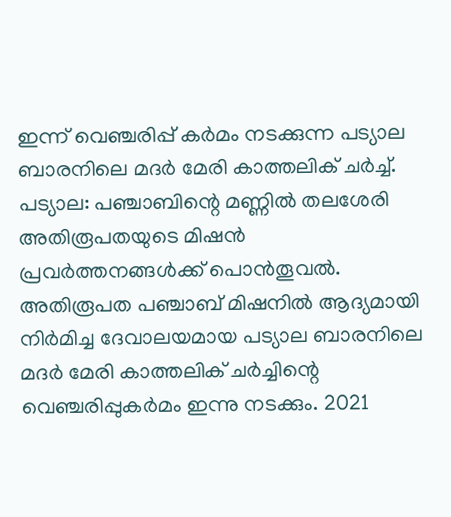ഇന്ന് വെഞ്ചരിപ്പ് കർമം നടക്കുന്ന പട്യാല ബാരനിലെ മദർ മേരി കാത്തലിക് ചർച്ച്.
പട്യാല: പഞ്ചാബിന്റെ മണ്ണിൽ തലശേരി അതിരൂപതയുടെ മിഷൻ പ്രവർത്തനങ്ങൾക്ക് പൊൻതൂവൽ. അതിരൂപത പഞ്ചാബ് മിഷനിൽ ആദ്യമായി നിർമിച്ച ദേവാലയമായ പട്യാല ബാരനിലെ മദർ മേരി കാത്തലിക് ചർച്ചിന്റെ വെഞ്ചരിപ്പുകർമം ഇന്നു നടക്കും. 2021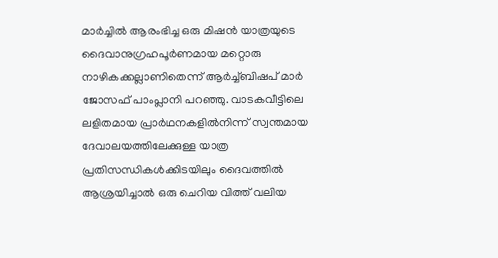മാർച്ചിൽ ആരംഭിച്ച ഒരു മിഷൻ യാത്രയുടെ ദൈവാനുഗ്രഹപൂർണമായ മറ്റൊരു നാഴികക്കല്ലാണിതെന്ന് ആർച്ച്ബിഷപ് മാർ ജോസഫ് പാംപ്ലാനി പറഞ്ഞു. വാടകവീട്ടിലെ ലളിതമായ പ്രാർഥനകളിൽനിന്ന് സ്വന്തമായ ദേവാലയത്തിലേക്കുള്ള യാത്ര പ്രതിസന്ധികൾക്കിടയിലും ദൈവത്തിൽ ആശ്രയിച്ചാൽ ഒരു ചെറിയ വിത്ത് വലിയ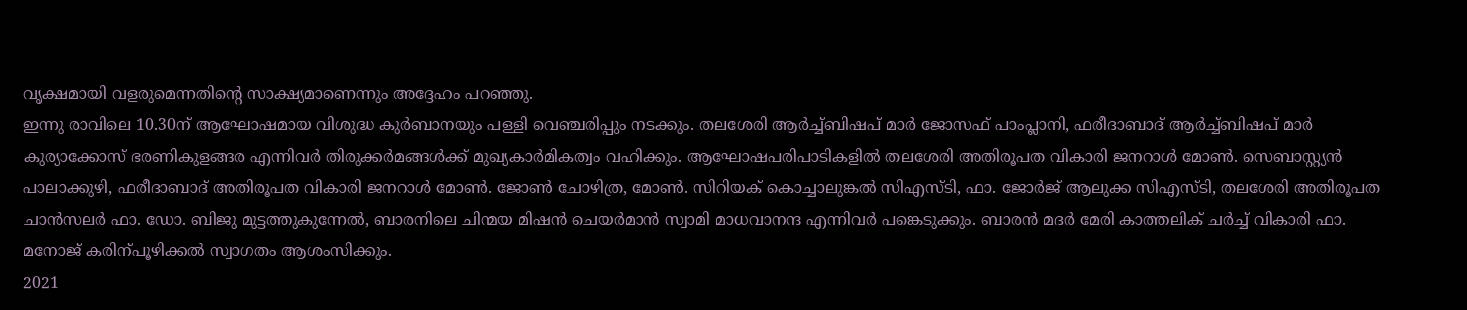വൃക്ഷമായി വളരുമെന്നതിന്റെ സാക്ഷ്യമാണെന്നും അദ്ദേഹം പറഞ്ഞു.
ഇന്നു രാവിലെ 10.30ന് ആഘോഷമായ വിശുദ്ധ കുർബാനയും പള്ളി വെഞ്ചരിപ്പും നടക്കും. തലശേരി ആർച്ച്ബിഷപ് മാർ ജോസഫ് പാംപ്ലാനി, ഫരീദാബാദ് ആർച്ച്ബിഷപ് മാർ കുര്യാക്കോസ് ഭരണികുളങ്ങര എന്നിവർ തിരുക്കർമങ്ങൾക്ക് മുഖ്യകാർമികത്വം വഹിക്കും. ആഘോഷപരിപാടികളിൽ തലശേരി അതിരൂപത വികാരി ജനറാൾ മോൺ. സെബാസ്റ്റ്യൻ പാലാക്കുഴി, ഫരീദാബാദ് അതിരൂപത വികാരി ജനറാൾ മോൺ. ജോൺ ചോഴിത്ര, മോൺ. സിറിയക് കൊച്ചാലുങ്കൽ സിഎസ്ടി, ഫാ. ജോർജ് ആലുക്ക സിഎസ്ടി, തലശേരി അതിരൂപത ചാൻസലർ ഫാ. ഡോ. ബിജു മുട്ടത്തുകുന്നേൽ, ബാരനിലെ ചിന്മയ മിഷൻ ചെയർമാൻ സ്വാമി മാധവാനന്ദ എന്നിവർ പങ്കെടുക്കും. ബാരൻ മദർ മേരി കാത്തലിക് ചർച്ച് വികാരി ഫാ. മനോജ് കരിന്പൂഴിക്കൽ സ്വാഗതം ആശംസിക്കും.
2021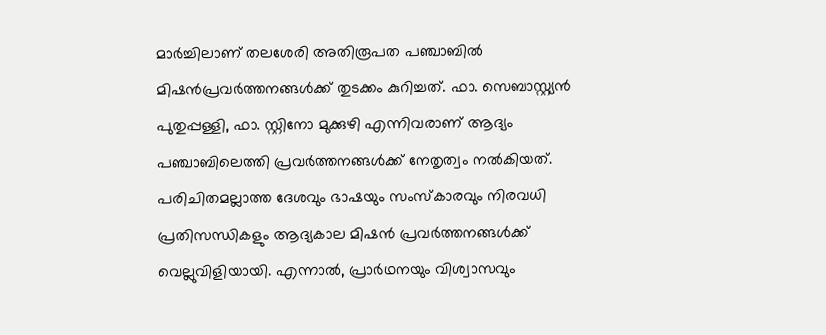മാർച്ചിലാണ് തലശേരി അതിരൂപത പഞ്ചാബിൽ മിഷൻപ്രവർത്തനങ്ങൾക്ക് തുടക്കം കുറിച്ചത്. ഫാ. സെബാസ്റ്റ്യൻ പുതുപ്പള്ളി, ഫാ. സ്റ്റിനോ മുക്കുഴി എന്നിവരാണ് ആദ്യം പഞ്ചാബിലെത്തി പ്രവർത്തനങ്ങൾക്ക് നേതൃത്വം നൽകിയത്. പരിചിതമല്ലാത്ത ദേശവും ഭാഷയും സംസ്കാരവും നിരവധി പ്രതിസന്ധികളും ആദ്യകാല മിഷൻ പ്രവർത്തനങ്ങൾക്ക് വെല്ലുവിളിയായി. എന്നാൽ, പ്രാർഥനയും വിശ്വാസവും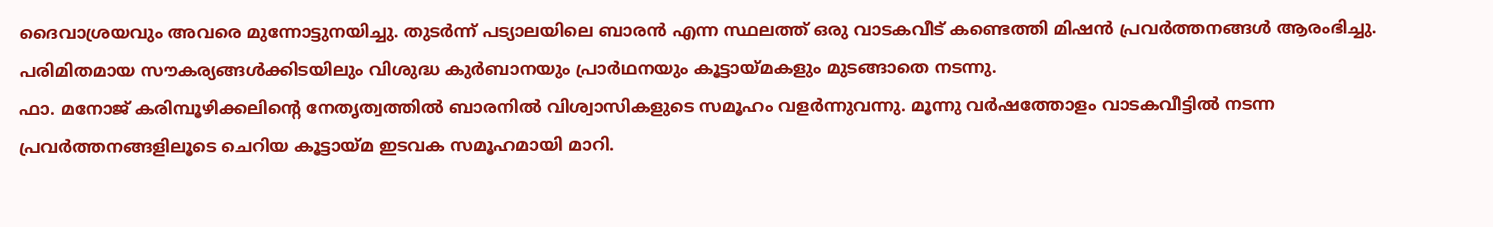ദൈവാശ്രയവും അവരെ മുന്നോട്ടുനയിച്ചു. തുടർന്ന് പട്യാലയിലെ ബാരൻ എന്ന സ്ഥലത്ത് ഒരു വാടകവീട് കണ്ടെത്തി മിഷൻ പ്രവർത്തനങ്ങൾ ആരംഭിച്ചു. പരിമിതമായ സൗകര്യങ്ങൾക്കിടയിലും വിശുദ്ധ കുർബാനയും പ്രാർഥനയും കൂട്ടായ്മകളും മുടങ്ങാതെ നടന്നു.
ഫാ. മനോജ് കരിമ്പൂഴിക്കലിന്റെ നേതൃത്വത്തിൽ ബാരനിൽ വിശ്വാസികളുടെ സമൂഹം വളർന്നുവന്നു. മൂന്നു വർഷത്തോളം വാടകവീട്ടിൽ നടന്ന പ്രവർത്തനങ്ങളിലൂടെ ചെറിയ കൂട്ടായ്മ ഇടവക സമൂഹമായി മാറി.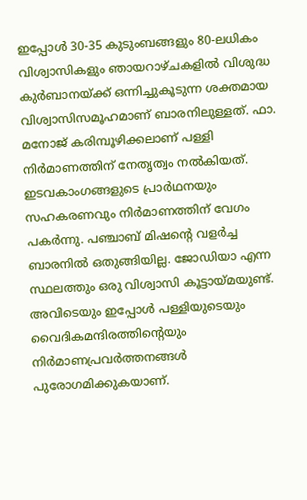ഇപ്പോൾ 30-35 കുടുംബങ്ങളും 80-ലധികം വിശ്വാസികളും ഞായറാഴ്ചകളിൽ വിശുദ്ധ കുർബാനയ്ക്ക് ഒന്നിച്ചുകൂടുന്ന ശക്തമായ വിശ്വാസിസമൂഹമാണ് ബാരനിലുള്ളത്. ഫാ. മനോജ് കരിമ്പൂഴിക്കലാണ് പള്ളി നിർമാണത്തിന് നേതൃത്വം നൽകിയത്. ഇടവകാംഗങ്ങളുടെ പ്രാർഥനയും സഹകരണവും നിർമാണത്തിന് വേഗം പകർന്നു. പഞ്ചാബ് മിഷന്റെ വളർച്ച ബാരനിൽ ഒതുങ്ങിയില്ല. ജോഡിയാ എന്ന സ്ഥലത്തും ഒരു വിശ്വാസി കൂട്ടായ്മയുണ്ട്. അവിടെയും ഇപ്പോൾ പള്ളിയുടെയും വൈദികമന്ദിരത്തിന്റെയും നിർമാണപ്രവർത്തനങ്ങൾ പുരോഗമിക്കുകയാണ്.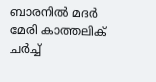ബാരനിൽ മദർ മേരി കാത്തലിക് ചർച്ച്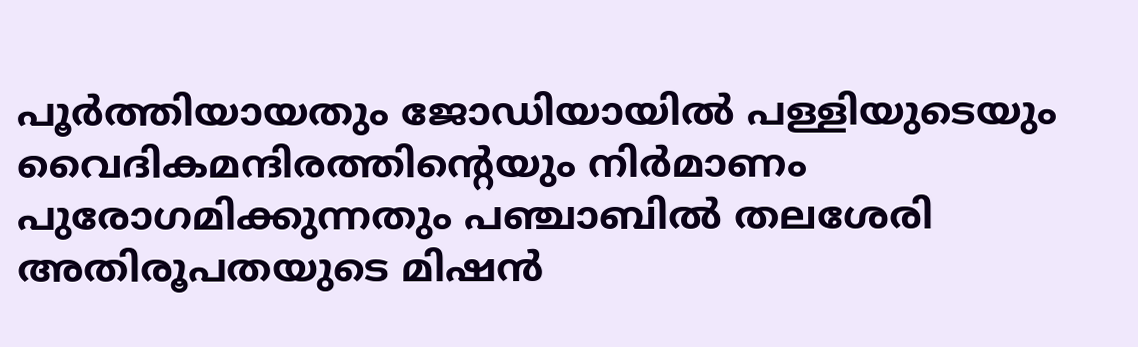പൂർത്തിയായതും ജോഡിയായിൽ പള്ളിയുടെയും വൈദികമന്ദിരത്തിന്റെയും നിർമാണം പുരോഗമിക്കുന്നതും പഞ്ചാബിൽ തലശേരി അതിരൂപതയുടെ മിഷൻ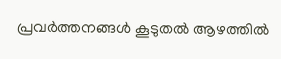പ്രവർത്തനങ്ങൾ കൂടുതൽ ആഴത്തിൽ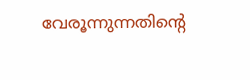വേരൂന്നുന്നതിന്റെ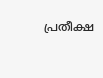പ്രതീക്ഷ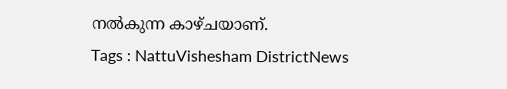നൽകുന്ന കാഴ്ചയാണ്.
Tags : NattuVishesham DistrictNews